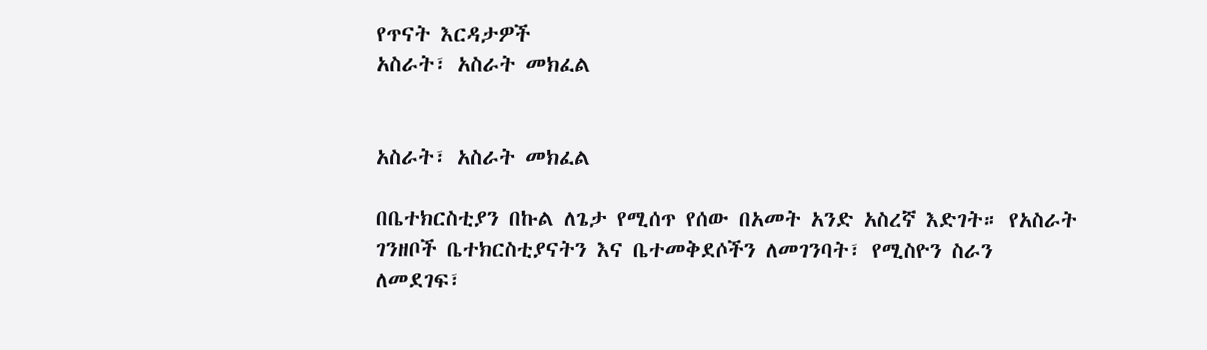የጥናት እርዳታዎች
አስራት፣ አስራት መክፈል


አስራት፣ አስራት መክፈል

በቤተክርስቲያን በኩል ለጌታ የሚሰጥ የሰው በአመት አንድ አስረኛ እድገት። የአስራት ገንዘቦች ቤተክርስቲያናትን እና ቤተመቅደሶችን ለመገንባት፣ የሚስዮን ስራን ለመደገፍ፣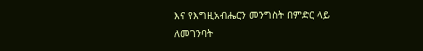እና የእግዚአብሔርን መንግስት በምድር ላይ ለመገንባት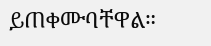ይጠቀሙባቸዋል።